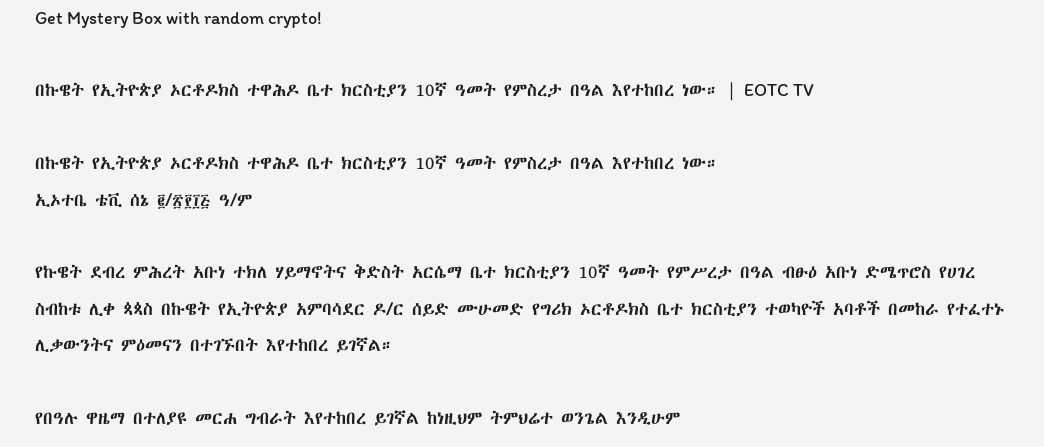Get Mystery Box with random crypto!

በኩዌት የኢትዮጵያ ኦርቶዶክስ ተዋሕዶ ቤተ ክርስቲያን 10ኛ ዓመት የምስረታ በዓል እየተከበረ ነው። | EOTC TV

በኩዌት የኢትዮጵያ ኦርቶዶክስ ተዋሕዶ ቤተ ክርስቲያን 10ኛ ዓመት የምስረታ በዓል እየተከበረ ነው።
ኢኦተቤ ቴቪ ሰኔ ፪/፳፻፲፭ ዓ/ም

የኩዌት ደብረ ምሕረት አቡነ ተክለ ሃይማኖትና ቅድስት አርሴማ ቤተ ክርስቲያን 10ኛ ዓመት የምሥረታ በዓል ብፁዕ አቡነ ድሜጥሮስ የሀገረ ስብከቱ ሊቀ ጳጳስ በኩዌት የኢትዮጵያ አምባሳደር ዶ/ር ሰይድ ሙሁመድ የግሪክ ኦርቶዶክስ ቤተ ክርስቲያን ተወካዮች አባቶች በመከራ የተፈተኑ ሊቃውንትና ምዕመናን በተገኙበት እየተከበረ ይገኛል።

የበዓሉ ዋዜማ በተለያዩ መርሐ ግብራት እየተከበረ ይገኛል ከነዚህም ትምህሬተ ወንጌል እንዲሁም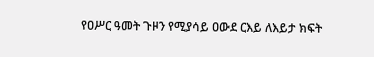የዐሥር ዓመት ጉዞን የሚያሳይ ዐውደ ርእይ ለእይታ ክፍት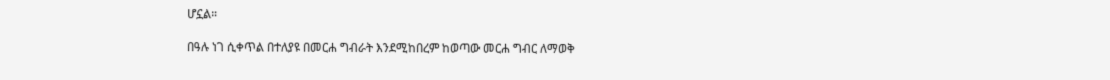ሆኗል።

በዓሉ ነገ ሲቀጥል በተለያዩ በመርሐ ግብራት እንደሚከበረም ከወጣው መርሐ ግብር ለማወቅ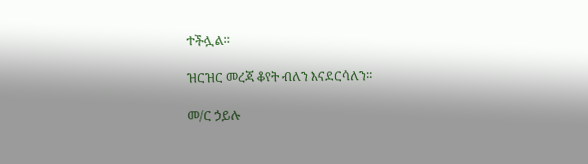ተችሏል።

ዝርዝር መረጃ ቆየት ብለን እናደርሳለን።

መ/ር ኃይሉ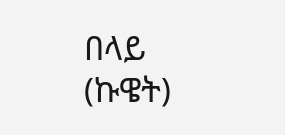በላይ (ኩዌት)